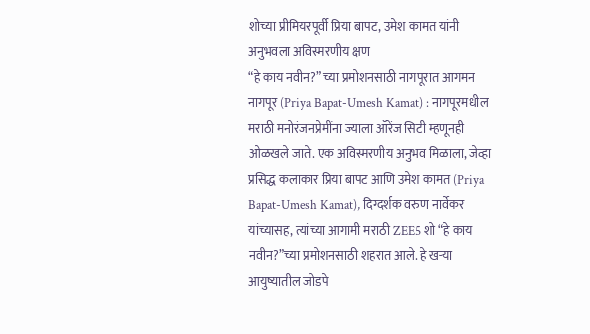शोच्या प्रीमियरपूर्वी प्रिया बापट, उमेश कामत यांनी अनुभवला अविस्मरणीय क्षण
“हे काय नवीन?” च्या प्रमोशनसाठी नागपूरात आगमन
नागपूर (Priya Bapat-Umesh Kamat) : नागपूरमधील मराठी मनोरंजनप्रेमींना ज्याला ऑरेंज सिटी म्हणूनही ओळखले जाते. एक अविस्मरणीय अनुभव मिळाला, जेव्हा प्रसिद्ध कलाकार प्रिया बापट आणि उमेश कामत (Priya Bapat-Umesh Kamat), दिग्दर्शक वरुण नार्वेकर यांच्यासह, त्यांच्या आगामी मराठी ZEE5 शो “हे काय नवीन?”च्या प्रमोशनसाठी शहरात आले. हे खऱ्या आयुष्यातील जोडपे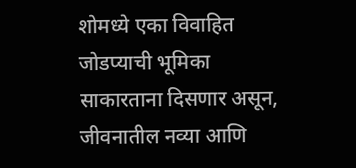शोमध्ये एका विवाहित जोडप्याची भूमिका साकारताना दिसणार असून, जीवनातील नव्या आणि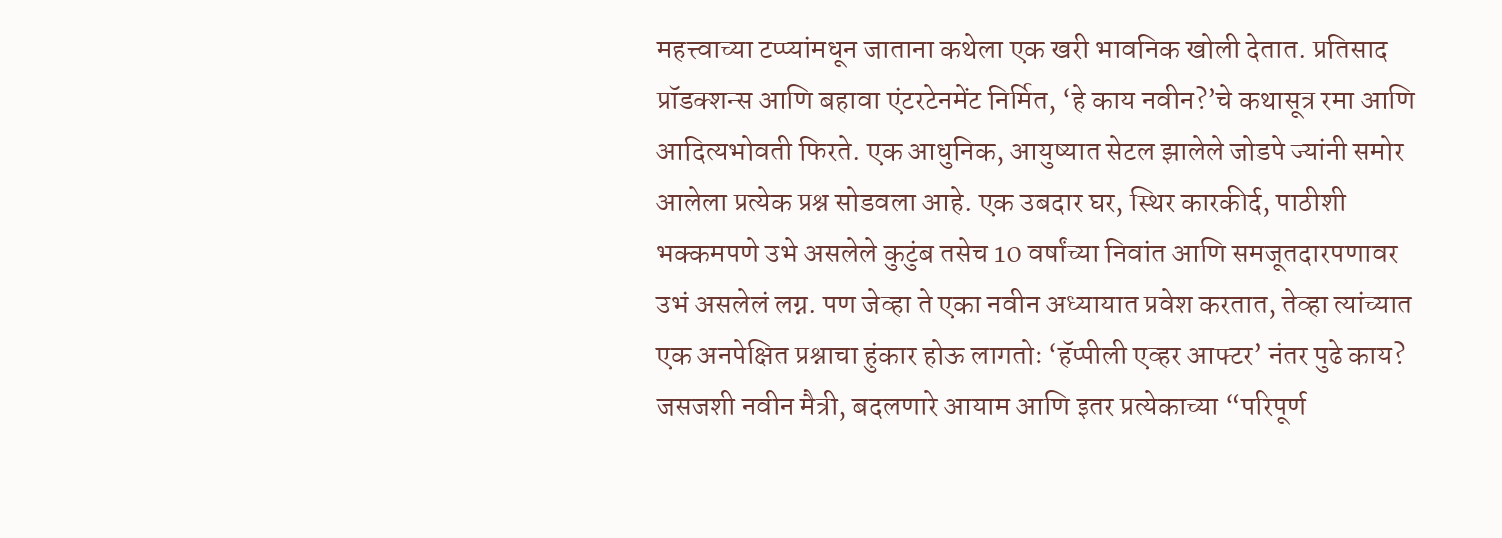महत्त्वाच्या टप्प्यांमधून जाताना कथेला एक खरी भावनिक खोली देतात. प्रतिसाद प्रॉडक्शन्स आणि बहावा एंटरटेनमेंट निर्मित, ‘हे काय नवीन?’चे कथासूत्र रमा आणि आदित्यभोवती फिरते. एक आधुनिक, आयुष्यात सेटल झालेले जोडपे ज्यांनी समोर आलेला प्रत्येक प्रश्न सोडवला आहे. एक उबदार घर, स्थिर कारकीर्द, पाठीशी भक्कमपणे उभे असलेले कुटुंब तसेच 10 वर्षांच्या निवांत आणि समजूतदारपणावर उभं असलेलं लग्न. पण जेव्हा ते एका नवीन अध्यायात प्रवेश करतात, तेव्हा त्यांच्यात एक अनपेक्षित प्रश्नाचा हुंकार होऊ लागतोः ‘हॅप्पीली एव्हर आफ्टर’ नंतर पुढे काय?
जसजशी नवीन मैत्री, बदलणारे आयाम आणि इतर प्रत्येकाच्या “परिपूर्ण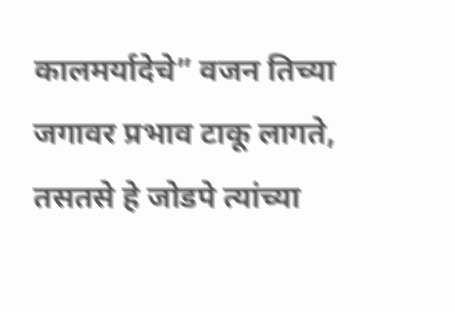कालमर्यादेचे” वजन तिच्या जगावर प्रभाव टाकू लागते, तसतसे हे जोडपे त्यांच्या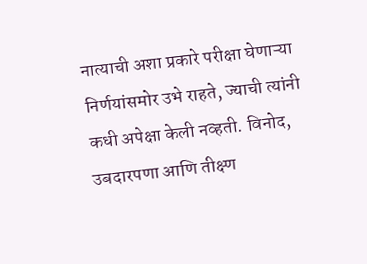नात्याची अशा प्रकारे परीक्षा घेणाऱ्या निर्णयांसमोर उभे राहते, ज्याची त्यांनी कधी अपेक्षा केली नव्हती. विनोद, उबदारपणा आणि तीक्ष्ण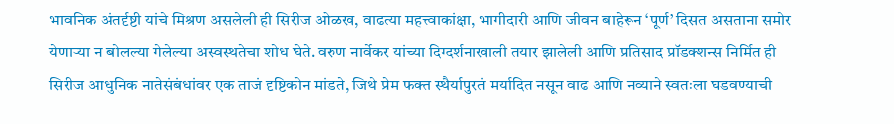भावनिक अंतर्दृष्टी यांचे मिश्रण असलेली ही सिरीज ओळख, वाढत्या महत्त्वाकांक्षा, भागीदारी आणि जीवन बाहेरून ‘पूर्ण’ दिसत असताना समोर येणाऱ्या न बोलल्या गेलेल्या अस्वस्थतेचा शोध घेते. वरुण नार्वेकर यांच्या दिग्दर्शनाखाली तयार झालेली आणि प्रतिसाद प्रॉडक्शन्स निर्मित ही सिरीज आधुनिक नातेसंबंधांवर एक ताजं दृष्टिकोन मांडते, जिथे प्रेम फक्त स्थैर्यापुरतं मर्यादित नसून वाढ आणि नव्याने स्वतःला घडवण्याची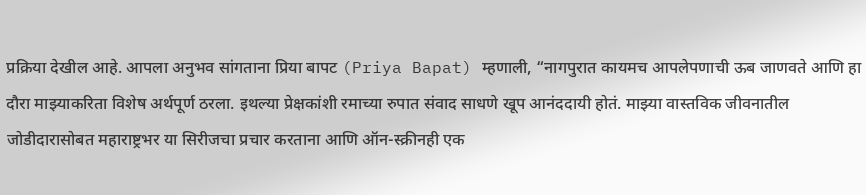प्रक्रिया देखील आहे. आपला अनुभव सांगताना प्रिया बापट (Priya Bapat) म्हणाली, “नागपुरात कायमच आपलेपणाची ऊब जाणवते आणि हा दौरा माझ्याकरिता विशेष अर्थपूर्ण ठरला. इथल्या प्रेक्षकांशी रमाच्या रुपात संवाद साधणे खूप आनंददायी होतं. माझ्या वास्तविक जीवनातील जोडीदारासोबत महाराष्ट्रभर या सिरीजचा प्रचार करताना आणि ऑन-स्क्रीनही एक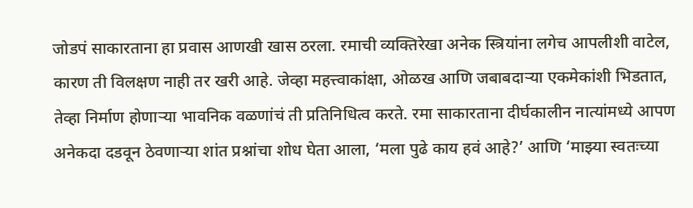जोडपं साकारताना हा प्रवास आणखी खास ठरला. रमाची व्यक्तिरेखा अनेक स्त्रियांना लगेच आपलीशी वाटेल, कारण ती विलक्षण नाही तर खरी आहे. जेव्हा महत्त्वाकांक्षा, ओळख आणि जबाबदाऱ्या एकमेकांशी भिडतात, तेव्हा निर्माण होणाऱ्या भावनिक वळणांचं ती प्रतिनिधित्व करते. रमा साकारताना दीर्घकालीन नात्यांमध्ये आपण अनेकदा दडवून ठेवणाऱ्या शांत प्रश्नांचा शोध घेता आला, ‘मला पुढे काय हवं आहे?’ आणि ‘माझ्या स्वतःच्या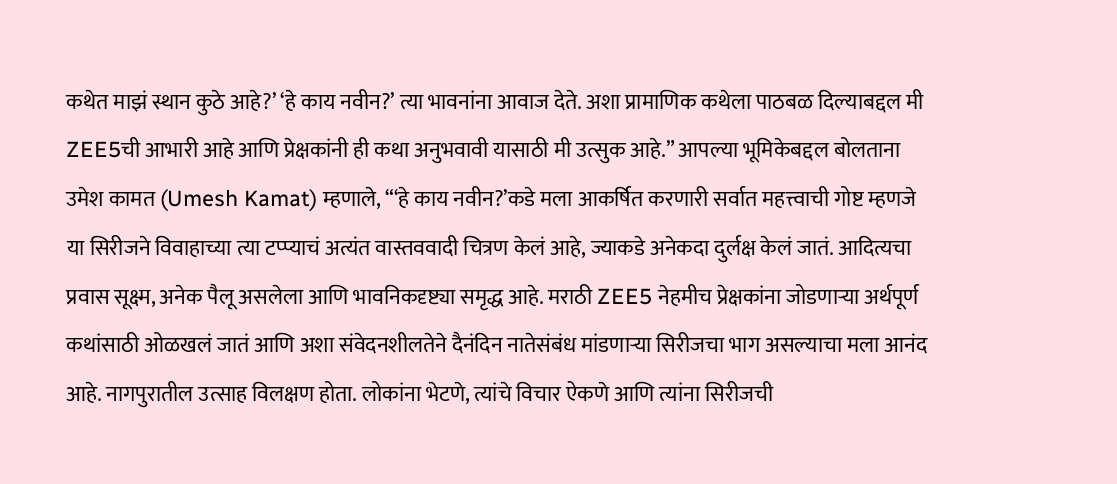कथेत माझं स्थान कुठे आहे?’ ‘हे काय नवीन?’ त्या भावनांना आवाज देते. अशा प्रामाणिक कथेला पाठबळ दिल्याबद्दल मी ZEE5ची आभारी आहे आणि प्रेक्षकांनी ही कथा अनुभवावी यासाठी मी उत्सुक आहे.” आपल्या भूमिकेबद्दल बोलताना उमेश कामत (Umesh Kamat) म्हणाले, “‘हे काय नवीन?’कडे मला आकर्षित करणारी सर्वात महत्त्वाची गोष्ट म्हणजे या सिरीजने विवाहाच्या त्या टप्प्याचं अत्यंत वास्तववादी चित्रण केलं आहे, ज्याकडे अनेकदा दुर्लक्ष केलं जातं. आदित्यचा प्रवास सूक्ष्म, अनेक पैलू असलेला आणि भावनिकदृष्ट्या समृद्ध आहे. मराठी ZEE5 नेहमीच प्रेक्षकांना जोडणाऱ्या अर्थपूर्ण कथांसाठी ओळखलं जातं आणि अशा संवेदनशीलतेने दैनंदिन नातेसंबंध मांडणाऱ्या सिरीजचा भाग असल्याचा मला आनंद आहे. नागपुरातील उत्साह विलक्षण होता. लोकांना भेटणे, त्यांचे विचार ऐकणे आणि त्यांना सिरीजची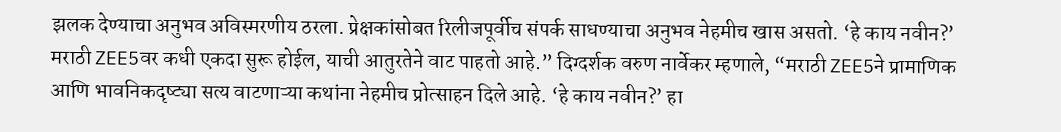झलक देण्याचा अनुभव अविस्मरणीय ठरला. प्रेक्षकांसोबत रिलीजपूर्वीच संपर्क साधण्याचा अनुभव नेहमीच खास असतो. ‘हे काय नवीन?’ मराठी ZEE5वर कधी एकदा सुरू होईल, याची आतुरतेने वाट पाहतो आहे.” दिग्दर्शक वरुण नार्वेकर म्हणाले, “मराठी ZEE5ने प्रामाणिक आणि भावनिकदृष्ट्या सत्य वाटणाऱ्या कथांना नेहमीच प्रोत्साहन दिले आहे. ‘हे काय नवीन?’ हा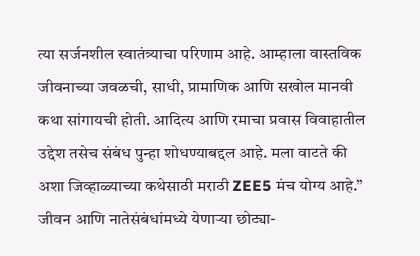त्या सर्जनशील स्वातंत्र्याचा परिणाम आहे. आम्हाला वास्तविक जीवनाच्या जवळची, साधी, प्रामाणिक आणि सखोल मानवी कथा सांगायची होती. आदित्य आणि रमाचा प्रवास विवाहातील उद्देश तसेच संबंध पुन्हा शोधण्याबद्दल आहे. मला वाटते की अशा जिव्हाळ्याच्या कथेसाठी मराठी ZEE5 मंच योग्य आहे.” जीवन आणि नातेसंबंधांमध्ये येणाऱ्या छोट्या-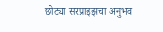छोट्या सरप्राइझचा अनुभव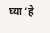घ्या ‘हे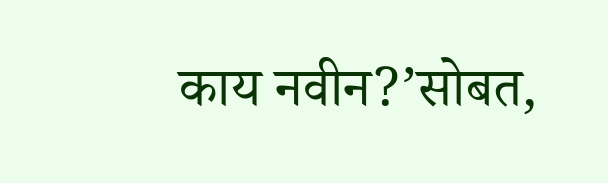काय नवीन?’सोबत,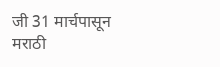जी 31 मार्चपासून मराठी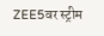ZEE5वर स्ट्रीम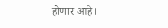होणार आहे।